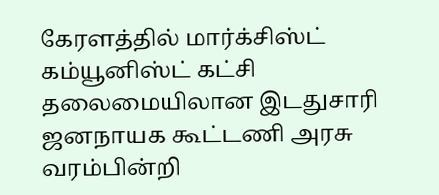கேரளத்தில் மார்க்சிஸ்ட் கம்யூனிஸ்ட் கட்சி தலைமையிலான இடதுசாரி ஜனநாயக கூட்டணி அரசு வரம்பின்றி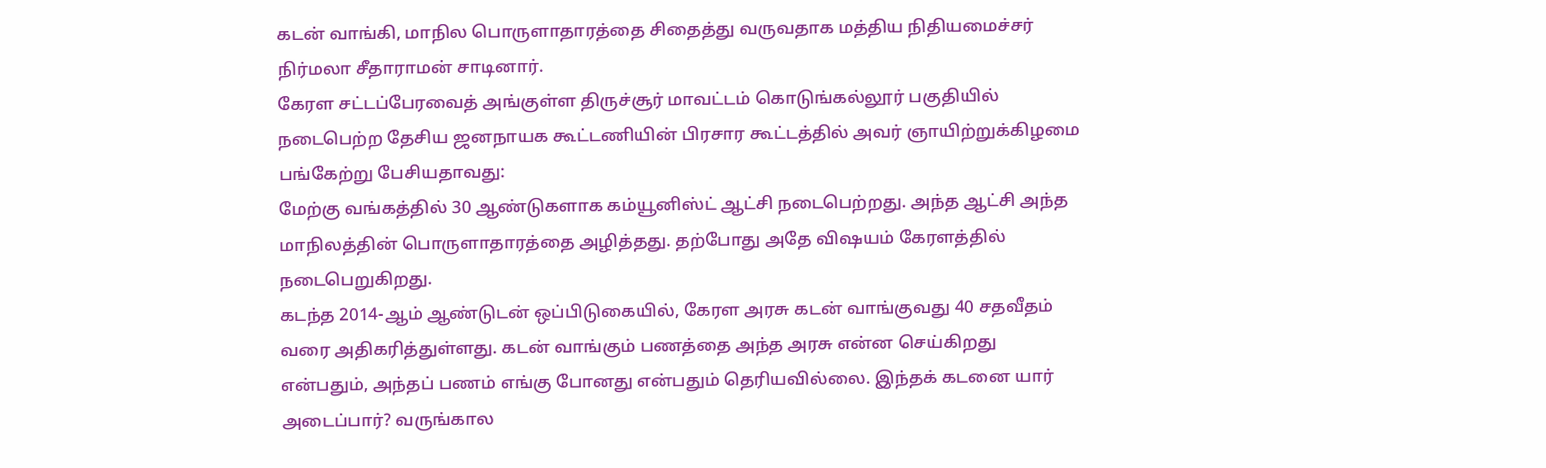கடன் வாங்கி, மாநில பொருளாதாரத்தை சிதைத்து வருவதாக மத்திய நிதியமைச்சர் நிர்மலா சீதாராமன் சாடினார்.
கேரள சட்டப்பேரவைத் அங்குள்ள திருச்சூர் மாவட்டம் கொடுங்கல்லூர் பகுதியில் நடைபெற்ற தேசிய ஜனநாயக கூட்டணியின் பிரசார கூட்டத்தில் அவர் ஞாயிற்றுக்கிழமை பங்கேற்று பேசியதாவது:
மேற்கு வங்கத்தில் 30 ஆண்டுகளாக கம்யூனிஸ்ட் ஆட்சி நடைபெற்றது. அந்த ஆட்சி அந்த மாநிலத்தின் பொருளாதாரத்தை அழித்தது. தற்போது அதே விஷயம் கேரளத்தில் நடைபெறுகிறது.
கடந்த 2014-ஆம் ஆண்டுடன் ஒப்பிடுகையில், கேரள அரசு கடன் வாங்குவது 40 சதவீதம் வரை அதிகரித்துள்ளது. கடன் வாங்கும் பணத்தை அந்த அரசு என்ன செய்கிறது என்பதும், அந்தப் பணம் எங்கு போனது என்பதும் தெரியவில்லை. இந்தக் கடனை யார் அடைப்பார்? வருங்கால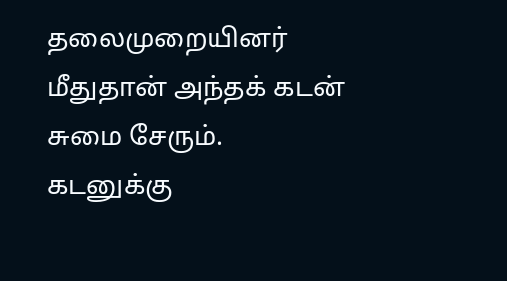தலைமுறையினர் மீதுதான் அந்தக் கடன் சுமை சேரும்.
கடனுக்கு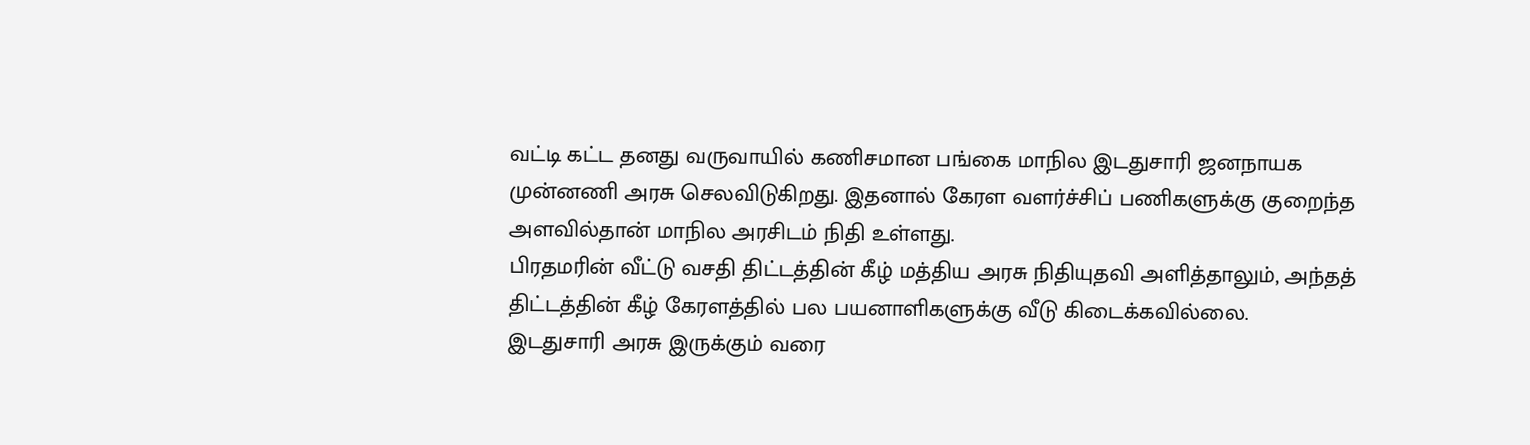வட்டி கட்ட தனது வருவாயில் கணிசமான பங்கை மாநில இடதுசாரி ஜனநாயக முன்னணி அரசு செலவிடுகிறது. இதனால் கேரள வளர்ச்சிப் பணிகளுக்கு குறைந்த அளவில்தான் மாநில அரசிடம் நிதி உள்ளது.
பிரதமரின் வீட்டு வசதி திட்டத்தின் கீழ் மத்திய அரசு நிதியுதவி அளித்தாலும், அந்தத் திட்டத்தின் கீழ் கேரளத்தில் பல பயனாளிகளுக்கு வீடு கிடைக்கவில்லை.
இடதுசாரி அரசு இருக்கும் வரை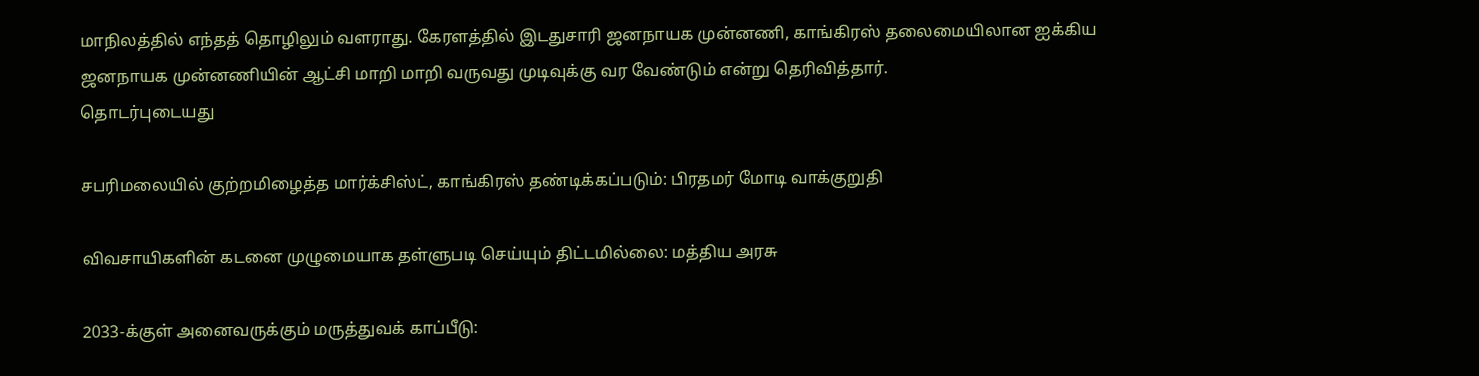மாநிலத்தில் எந்தத் தொழிலும் வளராது. கேரளத்தில் இடதுசாரி ஜனநாயக முன்னணி, காங்கிரஸ் தலைமையிலான ஐக்கிய ஜனநாயக முன்னணியின் ஆட்சி மாறி மாறி வருவது முடிவுக்கு வர வேண்டும் என்று தெரிவித்தார்.
தொடர்புடையது

சபரிமலையில் குற்றமிழைத்த மார்க்சிஸ்ட், காங்கிரஸ் தண்டிக்கப்படும்: பிரதமர் மோடி வாக்குறுதி

விவசாயிகளின் கடனை முழுமையாக தள்ளுபடி செய்யும் திட்டமில்லை: மத்திய அரசு

2033-க்குள் அனைவருக்கும் மருத்துவக் காப்பீடு: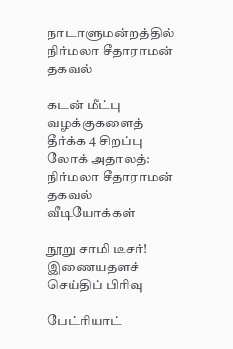நாடாளுமன்றத்தில் நிர்மலா சீதாராமன் தகவல்

கடன் மீட்பு வழக்குகளைத் தீர்க்க 4 சிறப்பு லோக் அதாலத்: நிர்மலா சீதாராமன் தகவல்
வீடியோக்கள்

நூறு சாமி டீசர்!
இணையதளச் செய்திப் பிரிவு

பேட்ரியாட்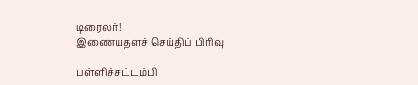டிரைலர்!
இணையதளச் செய்திப் பிரிவு

பள்ளிச்சட்டம்பி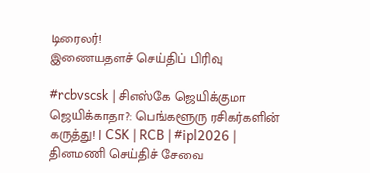டிரைலர்!
இணையதளச் செய்திப் பிரிவு

#rcbvscsk | சிஎஸ்கே ஜெயிக்குமா ஜெயிக்காதா?: பெங்களூரு ரசிகர்களின் கருத்து! | CSK | RCB | #ipl2026 |
தினமணி செய்திச் சேவை